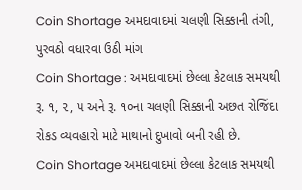Coin Shortage અમદાવાદમાં ચલણી સિક્કાની તંગી, પુરવઠો વધારવા ઉઠી માંગ
Coin Shortage : અમદાવાદમાં છેલ્લા કેટલાક સમયથી રૂ. ૧, ૨, ૫ અને રૂ. ૧૦ના ચલણી સિક્કાની અછત રોજિંદા રોકડ વ્યવહારો માટે માથાનો દુખાવો બની રહી છે.
Coin Shortage અમદાવાદમાં છેલ્લા કેટલાક સમયથી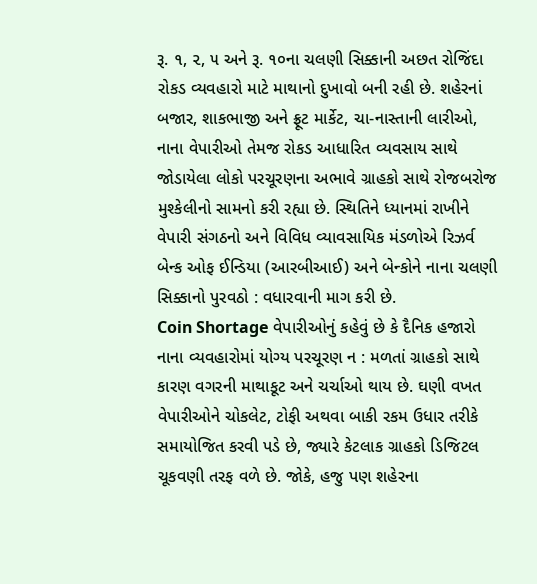રૂ. ૧, ૨, ૫ અને રૂ. ૧૦ના ચલણી સિક્કાની અછત રોજિંદા રોકડ વ્યવહારો માટે માથાનો દુખાવો બની રહી છે. શહેરનાં બજાર, શાકભાજી અને ફ્રૂટ માર્કેટ, ચા-નાસ્તાની લારીઓ, નાના વેપારીઓ તેમજ રોકડ આધારિત વ્યવસાય સાથે જોડાયેલા લોકો પરચૂરણના અભાવે ગ્રાહકો સાથે રોજબરોજ મુશ્કેલીનો સામનો કરી રહ્યા છે. સ્થિતિને ધ્યાનમાં રાખીને વેપારી સંગઠનો અને વિવિધ વ્યાવસાયિક મંડળોએ રિઝર્વ બેન્ક ઓફ ઈન્ડિયા (આરબીઆઈ) અને બેન્કોને નાના ચલણી સિક્કાનો પુરવઠો : વધારવાની માગ કરી છે.
Coin Shortage વેપારીઓનું કહેવું છે કે દૈનિક હજારો નાના વ્યવહારોમાં યોગ્ય પરચૂરણ ન : મળતાં ગ્રાહકો સાથે કારણ વગરની માથાકૂટ અને ચર્ચાઓ થાય છે. ઘણી વખત વેપારીઓને ચોકલેટ, ટોફી અથવા બાકી રકમ ઉધાર તરીકે સમાયોજિત કરવી પડે છે, જ્યારે કેટલાક ગ્રાહકો ડિજિટલ ચૂકવણી તરફ વળે છે. જોકે, હજુ પણ શહેરના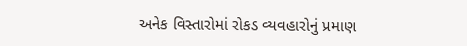અનેક વિસ્તારોમાં રોકડ વ્યવહારોનું પ્રમાણ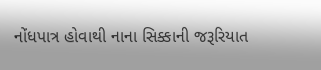નોંધપાત્ર હોવાથી નાના સિક્કાની જરૂરિયાત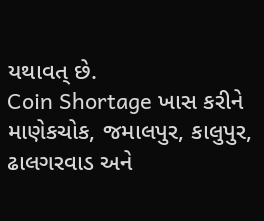યથાવત્ છે.
Coin Shortage ખાસ કરીને માણેકચોક, જમાલપુર, કાલુપુર, ઢાલગરવાડ અને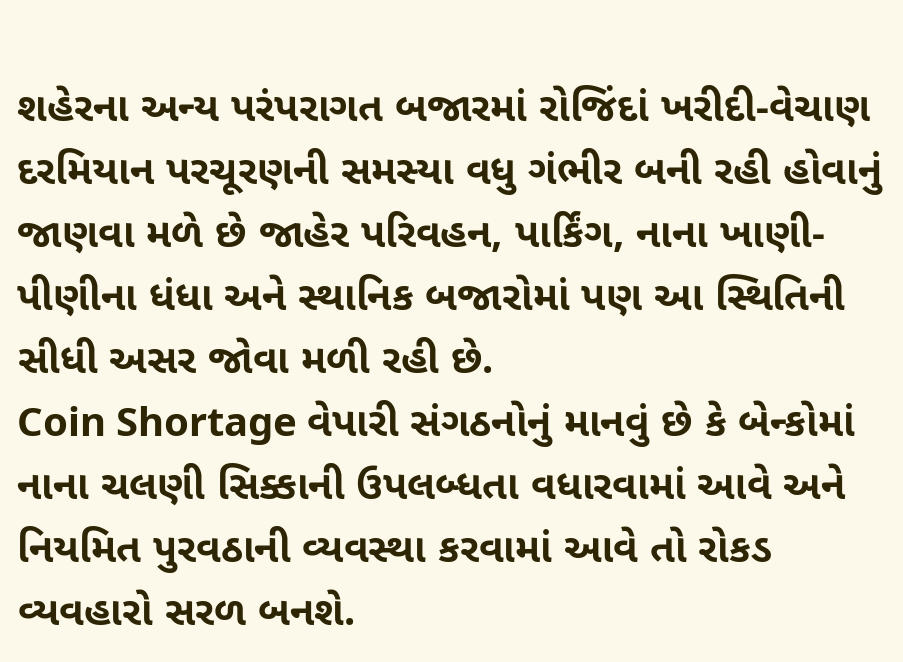શહેરના અન્ય પરંપરાગત બજારમાં રોજિંદાં ખરીદી-વેચાણ દરમિયાન પરચૂરણની સમસ્યા વધુ ગંભીર બની રહી હોવાનું જાણવા મળે છે જાહેર પરિવહન, પાર્કિંગ, નાના ખાણી-પીણીના ધંધા અને સ્થાનિક બજારોમાં પણ આ સ્થિતિની સીધી અસર જોવા મળી રહી છે.
Coin Shortage વેપારી સંગઠનોનું માનવું છે કે બેન્કોમાં નાના ચલણી સિક્કાની ઉપલબ્ધતા વધારવામાં આવે અને નિયમિત પુરવઠાની વ્યવસ્થા કરવામાં આવે તો રોકડ વ્યવહારો સરળ બનશે.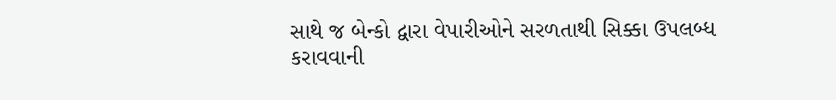સાથે જ બેન્કો દ્વારા વેપારીઓને સરળતાથી સિક્કા ઉપલબ્ધ કરાવવાની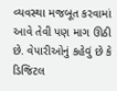વ્યવસ્થા મજબૂત કરવામાં આવે તેવી પણ માગ ઊઠી છે. વેપારીઓનું કહેવું છે કે ડિજિટલ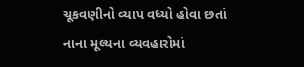ચૂકવણીનો વ્યાપ વધ્યો હોવા છતાં નાના મૂલ્યના વ્યવહારોમાં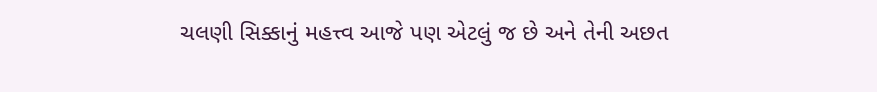ચલણી સિક્કાનું મહત્ત્વ આજે પણ એટલું જ છે અને તેની અછત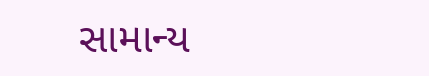સામાન્ય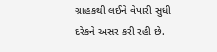ગ્રાહકથી લઈને વેપારી સુધી દરેકને અસર કરી રહી છે.